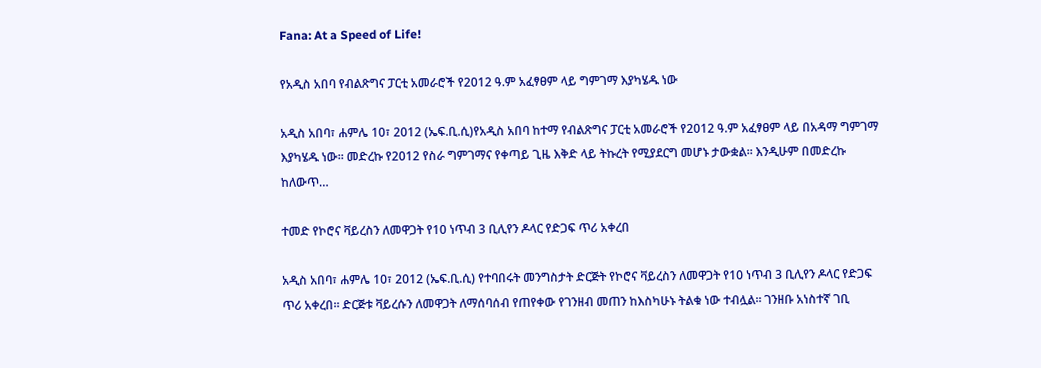Fana: At a Speed of Life!

የአዲስ አበባ የብልጽግና ፓርቲ አመራሮች የ2012 ዓ.ም አፈፃፀም ላይ ግምገማ እያካሄዱ ነው

አዲስ አበባ፣ ሐምሌ 10፣ 2012 (ኤፍ.ቢ.ሲ)የአዲስ አበባ ከተማ የብልጽግና ፓርቲ አመራሮች የ2012 ዓ.ም አፈፃፀም ላይ በአዳማ ግምገማ እያካሄዱ ነው፡፡ መድረኩ የ2012 የስራ ግምገማና የቀጣይ ጊዜ እቅድ ላይ ትኩረት የሚያደርግ መሆኑ ታውቋል፡፡ እንዲሁም በመድረኩ ከለውጥ…

ተመድ የኮሮና ቫይረስን ለመዋጋት የ10 ነጥብ 3 ቢሊየን ዶላር የድጋፍ ጥሪ አቀረበ

አዲስ አበባ፣ ሐምሌ 10፣ 2012 (ኤፍ.ቢ.ሲ) የተባበሩት መንግስታት ድርጅት የኮሮና ቫይረስን ለመዋጋት የ10 ነጥብ 3 ቢሊየን ዶላር የድጋፍ ጥሪ አቀረበ፡፡ ድርጅቱ ቫይረሱን ለመዋጋት ለማሰባሰብ የጠየቀው የገንዘብ መጠን ከእስካሁኑ ትልቁ ነው ተብሏል፡፡ ገንዘቡ አነስተኛ ገቢ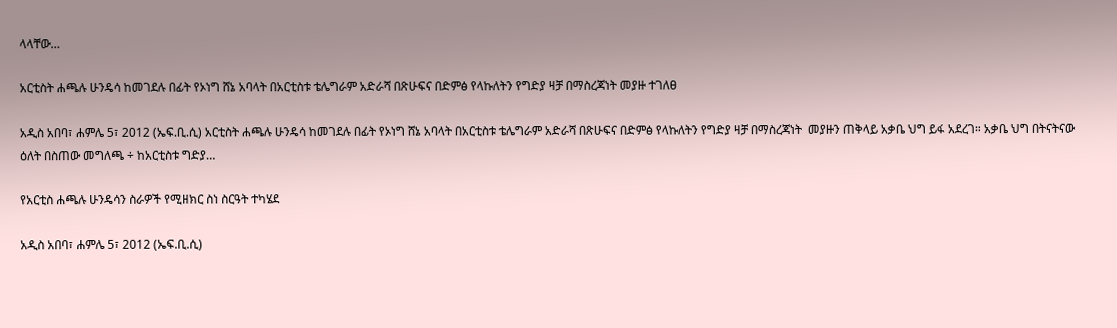ላላቸው…

አርቲስት ሐጫሉ ሁንዴሳ ከመገደሉ በፊት የኦነግ ሸኔ አባላት በአርቲስቱ ቴሌግራም አድራሻ በጽሁፍና በድምፅ የላኩለትን የግድያ ዛቻ በማስረጃነት መያዙ ተገለፀ

አዲስ አበባ፣ ሐምሌ 5፣ 2012 (ኤፍ.ቢ.ሲ) አርቲስት ሐጫሉ ሁንዴሳ ከመገደሉ በፊት የኦነግ ሸኔ አባላት በአርቲስቱ ቴሌግራም አድራሻ በጽሁፍና በድምፅ የላኩለትን የግድያ ዛቻ በማስረጃነት  መያዙን ጠቅላይ አቃቤ ህግ ይፋ አደረገ። አቃቤ ህግ በትናትናው ዕለት በስጠው መግለጫ ÷ ከአርቲስቱ ግድያ…

የአርቲስ ሐጫሉ ሁንዴሳን ስራዎች የሚዘክር ስነ ስርዓት ተካሄደ

አዲስ አበባ፣ ሐምሌ 5፣ 2012 (ኤፍ.ቢ.ሲ)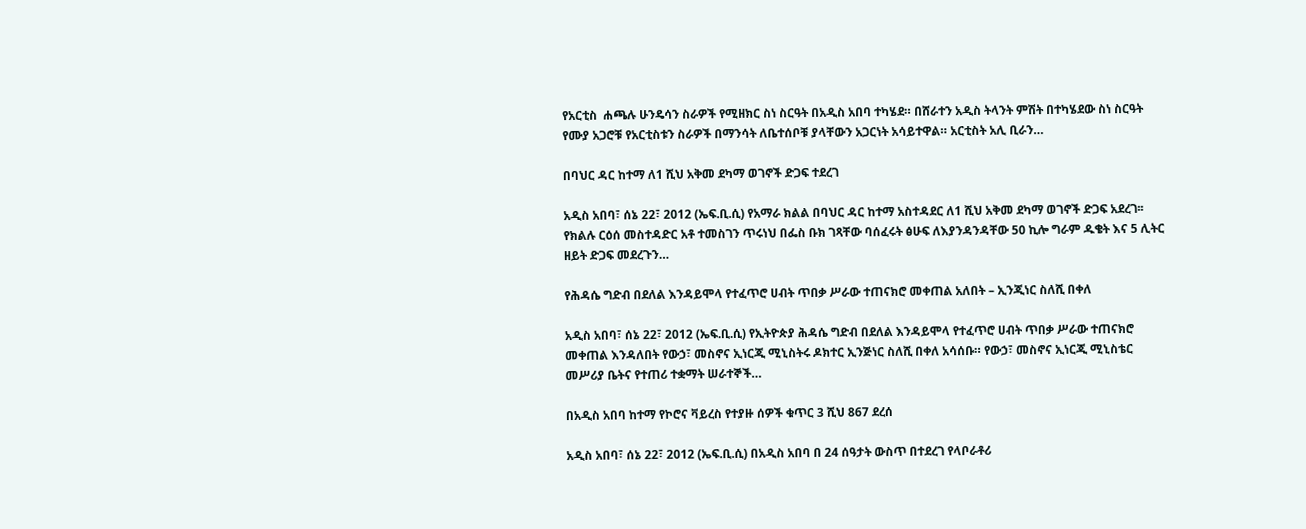የአርቲስ  ሐጫሉ ሁንዴሳን ስራዎች የሚዘክር ስነ ስርዓት በአዲስ አበባ ተካሄደ። በሸራተን አዲስ ትላንት ምሽት በተካሄደው ስነ ስርዓት የሙያ አጋሮቹ የአርቲስቱን ስራዎች በማንሳት ለቤተሰቦቹ ያላቸውን አጋርነት አሳይተዋል። አርቲስት አሊ ቢራን…

በባህር ዳር ከተማ ለ1 ሺህ አቅመ ደካማ ወገኖች ድጋፍ ተደረገ

አዲስ አበባ፣ ሰኔ 22፣ 2012 (ኤፍ.ቢ.ሲ) የአማራ ክልል በባህር ዳር ከተማ አስተዳደር ለ1 ሺህ አቅመ ደካማ ወገኖች ድጋፍ አደረገ፡፡ የክልሉ ርዕሰ መስተዳድር አቶ ተመስገን ጥሩነህ በፌስ ቡክ ገጻቸው ባሰፈሩት ፅሁፍ ለእያንዳንዳቸው 50 ኪሎ ግራም ዱቄት እና 5 ሊትር ዘይት ድጋፍ መደረጉን…

የሕዳሴ ግድብ በደለል እንዳይሞላ የተፈጥሮ ሀብት ጥበቃ ሥራው ተጠናክሮ መቀጠል አለበት – ኢንጂነር ስለሺ በቀለ

አዲስ አበባ፣ ሰኔ 22፣ 2012 (ኤፍ.ቢ.ሲ) የኢትዮጵያ ሕዳሴ ግድብ በደለል እንዳይሞላ የተፈጥሮ ሀብት ጥበቃ ሥራው ተጠናክሮ መቀጠል እንዳለበት የውኃ፣ መስኖና ኢነርጂ ሚኒስትሩ ዶክተር ኢንጅነር ስለሺ በቀለ አሳሰቡ። የውኃ፣ መስኖና ኢነርጂ ሚኒስቴር መሥሪያ ቤትና የተጠሪ ተቋማት ሠራተኞች…

በአዲስ አበባ ከተማ የኮሮና ቫይረስ የተያዙ ሰዎች ቁጥር 3 ሺህ 867 ደረሰ

አዲስ አበባ፣ ሰኔ 22፣ 2012 (ኤፍ.ቢ.ሲ) በአዲስ አበባ በ 24 ሰዓታት ውስጥ በተደረገ የላቦራቶሪ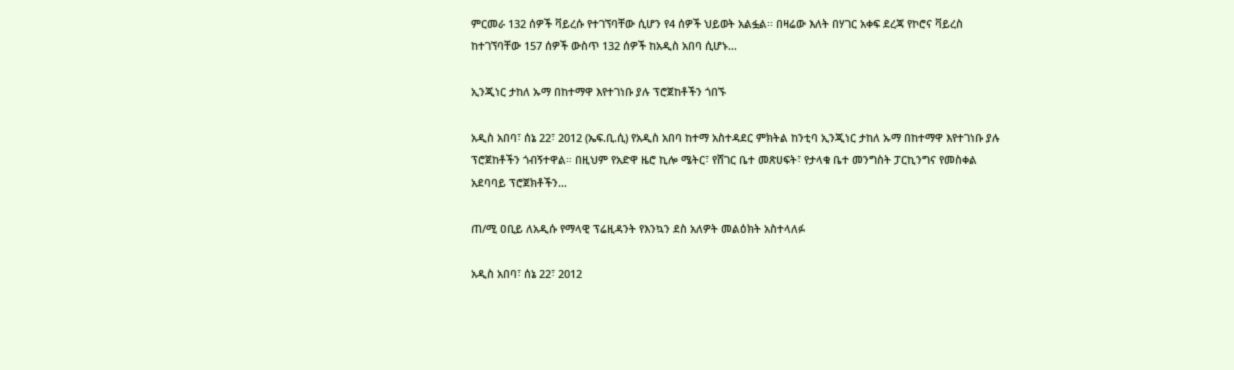ምርመራ 132 ሰዎች ቫይረሱ የተገኘባቸው ሲሆን የ4 ሰዎች ህይወት አልፏል፡፡ በዛሬው እለት በሃገር አቀፍ ደረጃ የኮሮና ቫይረስ ከተገኘባቸው 157 ሰዎች ውስጥ 132 ሰዎች ከአዲስ አበባ ሲሆኑ…

ኢንጂነር ታከለ ኡማ በከተማዋ እየተገነቡ ያሉ ፕሮጀከቶችን ጎበኙ

አዲስ አበባ፣ ሰኔ 22፣ 2012 (ኤፍ.ቢ.ሲ) የአዲስ አበባ ከተማ አስተዳደር ምክትል ከንቲባ ኢንጂነር ታከለ ኡማ በከተማዋ እየተገነቡ ያሉ ፕሮጀከቶችን ጎብኝተዋል። በዚህም የአድዋ ዜሮ ኪሎ ሜትር፣ የሸገር ቤተ መጽሀፍት፣ የታላቁ ቤተ መንግስት ፓርኪንግና የመስቀል አደባባይ ፕሮጀክቶችን…

ጠ/ሚ ዐቢይ ለአዲሱ የማላዊ ፕሬዚዳንት የእንኳን ደስ አለዎት መልዕክት አስተላለፉ

አዲስ አበባ፣ ሰኔ 22፣ 2012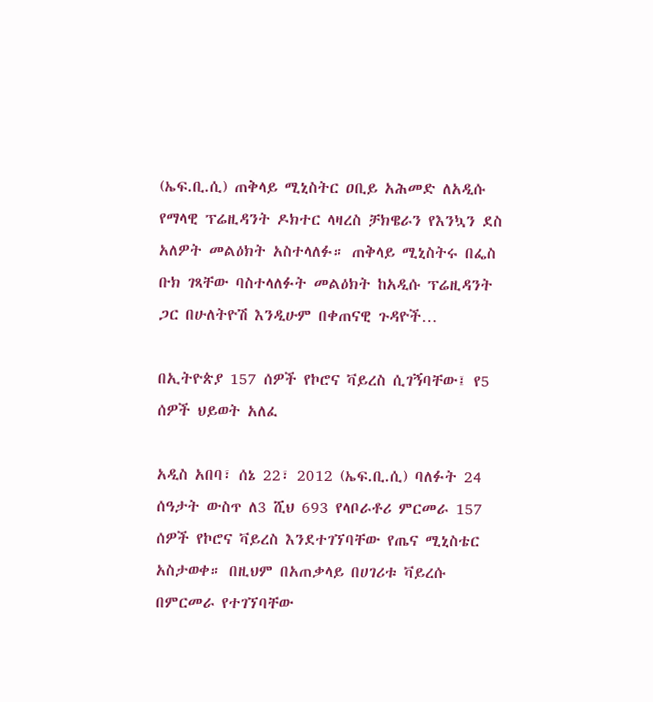(ኤፍ.ቢ.ሲ) ጠቅላይ ሚኒስትር ዐቢይ አሕመድ ለአዲሱ የማላዊ ፕሬዚዳንት ዶክተር ላዛረስ ቻክዌራን የእንኳን ደስ አለዎት መልዕክት አስተላለፉ። ጠቅላይ ሚኒስትሩ በፌስ ቡክ ገጻቸው ባስተላለፉት መልዕክት ከአዲሱ ፕሬዚዳንት ጋር በሁለትዮሽ እንዲሁም በቀጠናዊ ጉዳዮች…

በኢትዮጵያ 157 ሰዎች የኮሮና ቫይረስ ሲገኝባቸው፤ የ5 ሰዎች ህይወት አለፈ

አዲስ አበባ፣ ሰኔ 22፣ 2012 (ኤፍ.ቢ.ሲ) ባለፉት 24 ሰዓታት ውስጥ ለ3 ሺህ 693 የላቦራቶሪ ምርመራ 157 ሰዎች የኮሮና ቫይረስ እንደተገኘባቸው የጤና ሚኒስቴር አስታወቀ። በዚህም በአጠቃላይ በሀገሪቱ ቫይረሱ በምርመራ የተገኘባቸው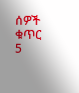ሰዎች ቁጥር 5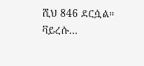ሺህ 846 ደርሷል። ቫይረሱ…